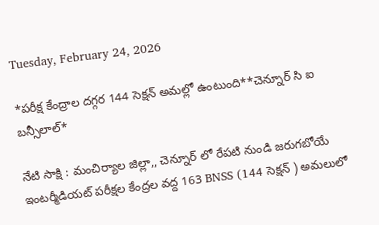Tuesday, February 24, 2026

*పరీక్ష కేంద్రాల దగ్గర 144 సెక్షన్ అమల్లో ఉంటుంది**చెన్నూర్ సి ఐ బన్సీలాల్*

నేటి సాక్షి : మంచిర్యాల జిల్లా,, చెన్నూర్ లో రేపటి నుండి జరుగబోయే ఇంటర్మీడియట్ పరీక్షల కేంద్రల వద్ద 163 BNSS (144 సెక్షన్ ) అమలులో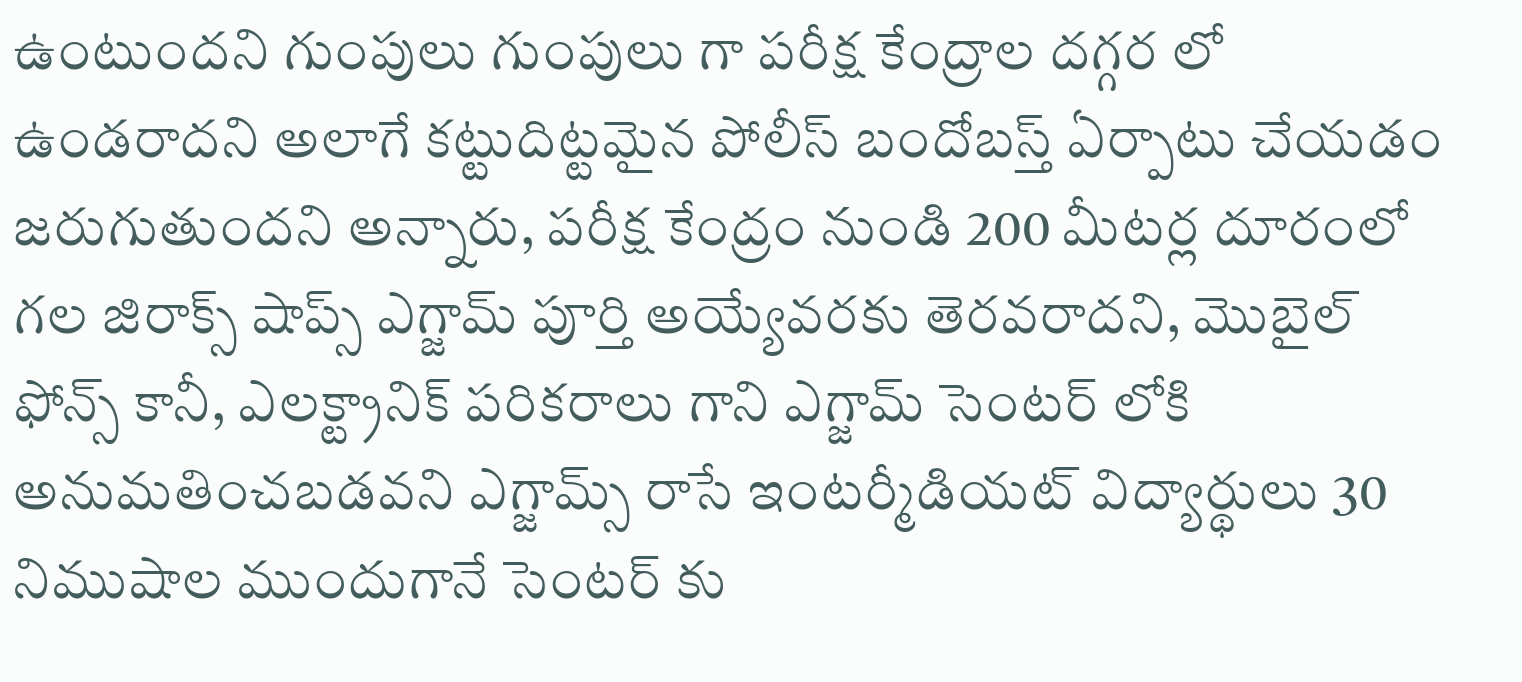ఉంటుందని గుంపులు గుంపులు గా పరీక్ష కేంద్రాల దగ్గర లో ఉండరాదని అలాగే కట్టుదిట్టమైన పోలీస్ బందోబస్త్ ఏర్పాటు చేయడం జరుగుతుందని అన్నారు, పరీక్ష కేంద్రం నుండి 200 మీటర్ల దూరంలో గల జిరాక్స్ షాప్స్ ఎగ్జామ్ పూర్తి అయ్యేవరకు తెరవరాదని, మొబైల్ ఫోన్స్ కానీ, ఎలక్ట్రానిక్ పరికరాలు గాని ఎగ్జామ్ సెంటర్ లోకి అనుమతించబడవని ఎగ్జామ్స్ రాసే ఇంటర్మీడియట్ విద్యార్థులు 30 నిముషాల ముందుగానే సెంటర్ కు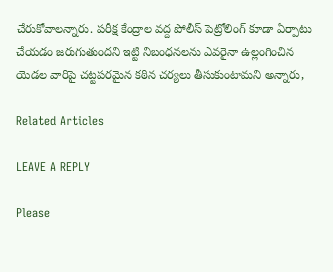చేరుకోవాలన్నారు. పరీక్ష కేంద్రాల వద్ద పోలీస్ పెట్రోలింగ్ కూడా ఏర్పాటు చేయడం జరుగుతుందని ఇట్టి నిబంధనలను ఎవరైనా ఉల్లంగించిన యెడల వారిపై చట్టపరమైన కఠిన చర్యలు తీసుకుంటామని అన్నారు,

Related Articles

LEAVE A REPLY

Please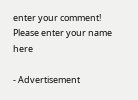enter your comment!
Please enter your name here

- Advertisement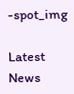-spot_img

Latest News